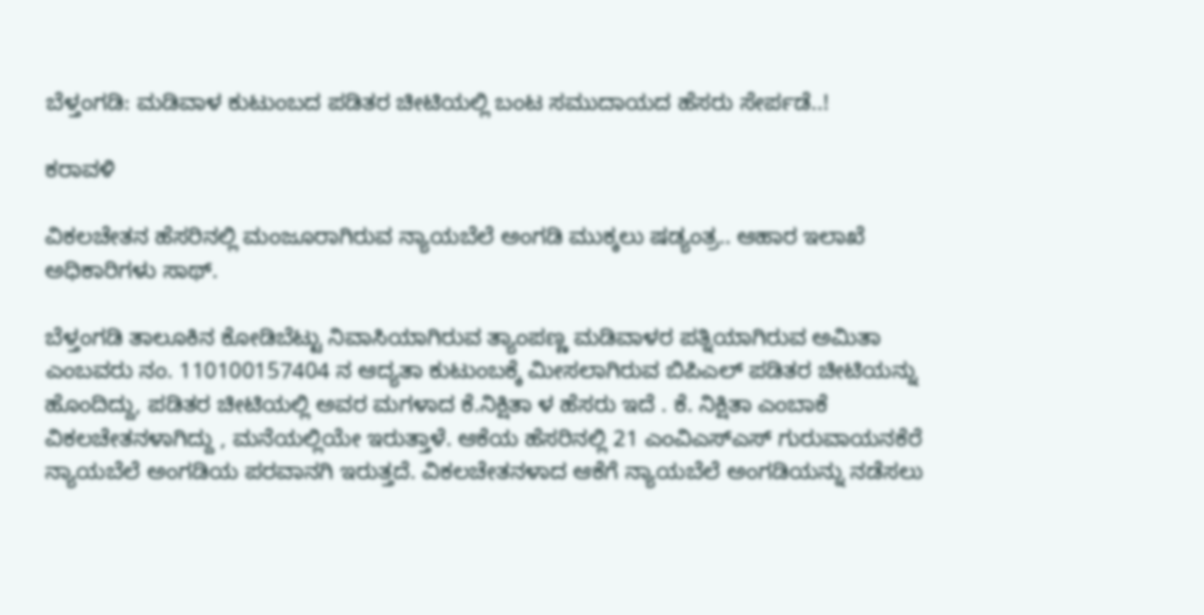ಬೆಳ್ತಂಗಡಿ: ಮಡಿವಾಳ ಕುಟುಂಬದ ಪಡಿತರ ಚೀಟಿಯಲ್ಲಿ ಬಂಟ ಸಮುದಾಯದ ಹೆಸರು ಸೇರ್ಪಡೆ..!

ಕರಾವಳಿ

ವಿಕಲಚೇತನ ಹೆಸರಿನಲ್ಲಿ ಮಂಜೂರಾಗಿರುವ ನ್ಯಾಯಬೆಲೆ ಅಂಗಡಿ ಮುಕ್ಕಲು ಷಡ್ಯಂತ್ರ.. ಆಹಾರ ಇಲಾಖೆ ಅಧಿಕಾರಿಗಳು ಸಾಥ್.

ಬೆಳ್ತಂಗಡಿ ತಾಲೂಕಿನ ಕೋಡಿಬೆಟ್ಟು ನಿವಾಸಿಯಾಗಿರುವ ತ್ಯಾಂಪಣ್ಣ ಮಡಿವಾಳರ ಪತ್ನಿಯಾಗಿರುವ ಅಮಿತಾ ಎಂಬವರು ನಂ. 110100157404 ನ ಆದ್ಯತಾ ಕುಟುಂಬಕ್ಕೆ ಮೀಸಲಾಗಿರುವ ಬಿಪಿಎಲ್ ಪಡಿತರ ಚೀಟಿಯನ್ನು ಹೊಂದಿದ್ದು, ಪಡಿತರ ಚೀಟಿಯಲ್ಲಿ ಅವರ ಮಗಳಾದ ಕೆ.ನಿಕ್ಷಿತಾ ಳ ಹೆಸರು ಇದೆ . ಕೆ. ನಿಕ್ಷಿತಾ ಎಂಬಾಕೆ ವಿಕಲಚೇತನಳಾಗಿದ್ದು , ಮನೆಯಲ್ಲಿಯೇ ಇರುತ್ತಾಳೆ. ಆಕೆಯ ಹೆಸರಿನಲ್ಲಿ 21 ಎಂವಿಎಸ್ಎಸ್ ಗುರುವಾಯನಕೆರೆ ನ್ಯಾಯಬೆಲೆ ಅಂಗಡಿಯ ಪರವಾನಗಿ ಇರುತ್ತದೆ. ವಿಕಲಚೇತನಳಾದ ಆಕೆಗೆ ನ್ಯಾಯಬೆಲೆ ಅಂಗಡಿಯನ್ನು ನಡೆಸಲು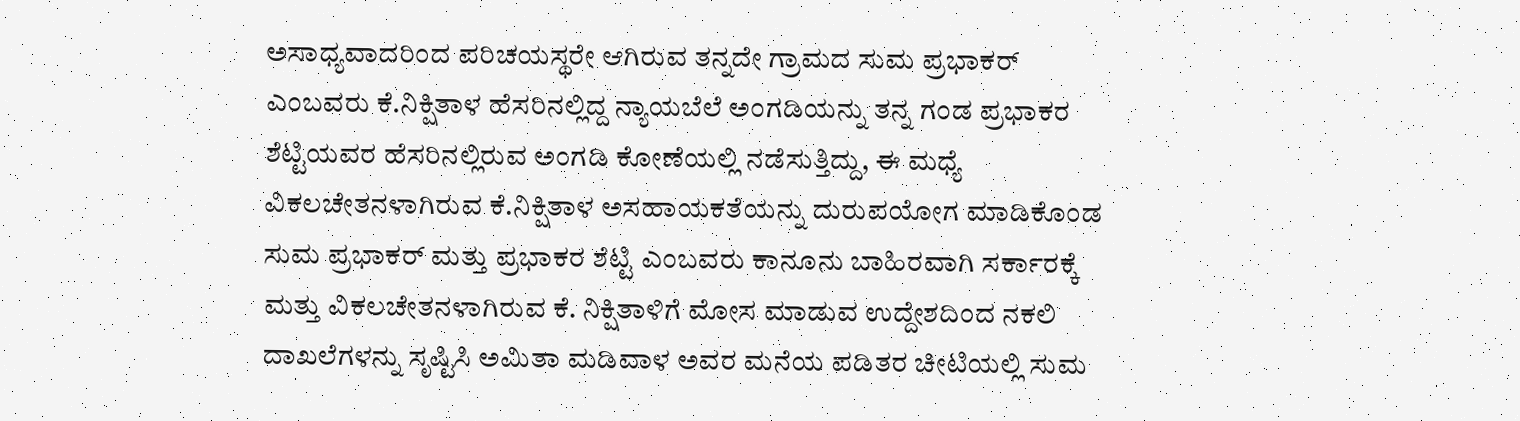ಅಸಾಧ್ಯವಾದರಿಂದ ಪರಿಚಯಸ್ಥರೇ ಆಗಿರುವ ತನ್ನದೇ ಗ್ರಾಮದ ಸುಮ ಪ್ರಭಾಕರ್ ಎಂಬವರು ಕೆ.ನಿಕ್ಷಿತಾಳ ಹೆಸರಿನಲ್ಲಿದ್ದ ನ್ಯಾಯಬೆಲೆ ಅಂಗಡಿಯನ್ನು ತನ್ನ ಗಂಡ ಪ್ರಭಾಕರ ಶೆಟ್ಟಿಯವರ ಹೆಸರಿನಲ್ಲಿರುವ ಅಂಗಡಿ ಕೋಣೆಯಲ್ಲಿ ನಡೆಸುತ್ತಿದ್ದು, ಈ ಮಧ್ಯೆ ವಿಕಲಚೇತನಳಾಗಿರುವ ಕೆ.ನಿಕ್ಷಿತಾಳ ಅಸಹಾಯಕತೆಯನ್ನು ದುರುಪಯೋಗ ಮಾಡಿಕೊಂಡ ಸುಮ ಪ್ರಭಾಕರ್ ಮತ್ತು ಪ್ರಭಾಕರ ಶೆಟ್ಟಿ ಎಂಬವರು ಕಾನೂನು ಬಾಹಿರವಾಗಿ ಸರ್ಕಾರಕ್ಕೆ ಮತ್ತು ವಿಕಲಚೇತನಳಾಗಿರುವ ಕೆ. ನಿಕ್ಷಿತಾಳಿಗೆ ಮೋಸ ಮಾಡುವ ಉದ್ದೇಶದಿಂದ ನಕಲಿ ದಾಖಲೆಗಳನ್ನು ಸೃಷ್ಟಿಸಿ ಅಮಿತಾ ಮಡಿವಾಳ ಅವರ ಮನೆಯ ಪಡಿತರ ಚೀಟಿಯಲ್ಲಿ ಸುಮ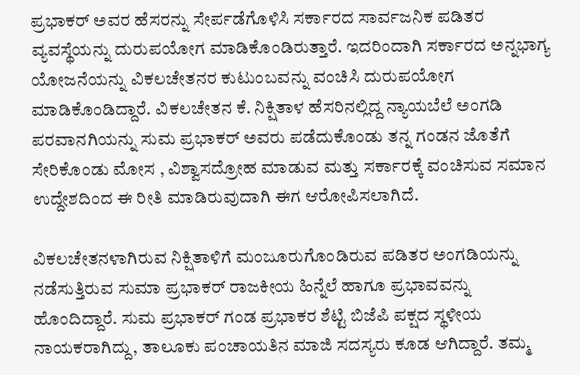ಪ್ರಭಾಕರ್ ಅವರ ಹೆಸರನ್ನು ಸೇರ್ಪಡೆಗೊಳಿಸಿ ಸರ್ಕಾರದ ಸಾರ್ವಜನಿಕ ಪಡಿತರ ವ್ಯವಸ್ಥೆಯನ್ನು ದುರುಪಯೋಗ ಮಾಡಿಕೊಂಡಿರುತ್ತಾರೆ. ಇದರಿಂದಾಗಿ ಸರ್ಕಾರದ ಅನ್ನಭಾಗ್ಯ ಯೋಜನೆಯನ್ನು ವಿಕಲಚೇತನರ ಕುಟುಂಬವನ್ನು ವಂಚಿಸಿ ದುರುಪಯೋಗ ಮಾಡಿಕೊಂಡಿದ್ದಾರೆ. ವಿಕಲಚೇತನ ಕೆ. ನಿಕ್ಷಿತಾಳ ಹೆಸರಿನಲ್ಲಿದ್ದ ನ್ಯಾಯಬೆಲೆ ಅಂಗಡಿ ಪರವಾನಗಿಯನ್ನು ಸುಮ ಪ್ರಭಾಕರ್ ಅವರು ಪಡೆದುಕೊಂಡು ತನ್ನ ಗಂಡನ ಜೊತೆಗೆ ಸೇರಿಕೊಂಡು ಮೋಸ , ವಿಶ್ವಾಸದ್ರೋಹ ಮಾಡುವ ಮತ್ತು ಸರ್ಕಾರಕ್ಕೆ ವಂಚಿಸುವ ಸಮಾನ ಉದ್ದೇಶದಿಂದ ಈ ರೀತಿ ಮಾಡಿರುವುದಾಗಿ ಈಗ ಆರೋಪಿಸಲಾಗಿದೆ.

ವಿಕಲಚೇತನಳಾಗಿರುವ ನಿಕ್ಷಿತಾಳಿಗೆ ಮಂಜೂರುಗೊಂಡಿರುವ ಪಡಿತರ ಅಂಗಡಿಯನ್ನು ನಡೆಸುತ್ತಿರುವ ಸುಮಾ ಪ್ರಭಾಕರ್ ರಾಜಕೀಯ ಹಿನ್ನೆಲೆ ಹಾಗೂ ಪ್ರಭಾವವನ್ನು ಹೊಂದಿದ್ದಾರೆ. ಸುಮ ಪ್ರಭಾಕರ್ ಗಂಡ ಪ್ರಭಾಕರ ಶೆಟ್ಟಿ ಬಿಜೆಪಿ ಪಕ್ಷದ ಸ್ಥಳೀಯ ನಾಯಕರಾಗಿದ್ದು, ತಾಲೂಕು ಪಂಚಾಯತಿನ ಮಾಜಿ ಸದಸ್ಯರು ಕೂಡ ಆಗಿದ್ದಾರೆ. ತಮ್ಮ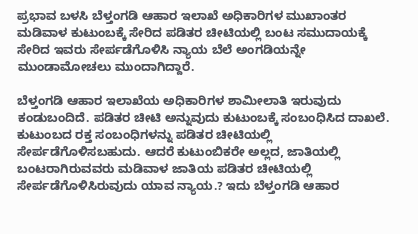ಪ್ರಭಾವ ಬಳಸಿ ಬೆಳ್ತಂಗಡಿ ಆಹಾರ ಇಲಾಖೆ ಅಧಿಕಾರಿಗಳ ಮುಖಾಂತರ ಮಡಿವಾಳ ಕುಟುಂಬಕ್ಕೆ ಸೇರಿದ ಪಡಿತರ ಚೀಟಿಯಲ್ಲಿ ಬಂಟ ಸಮುದಾಯಕ್ಕೆ ಸೇರಿದ ಇವರು ಸೇರ್ಪಡೆಗೊಳಿಸಿ ನ್ಯಾಯ ಬೆಲೆ ಅಂಗಡಿಯನ್ನೇ ಮುಂಡಾಮೋಚಲು ಮುಂದಾಗಿದ್ದಾರೆ.

ಬೆಳ್ತಂಗಡಿ ಆಹಾರ ಇಲಾಖೆಯ ಅಧಿಕಾರಿಗಳ ಶಾಮೀಲಾತಿ ಇರುವುದು ಕಂಡುಬಂದಿದೆ. ಪಡಿತರ ಚೀಟಿ ಅನ್ನುವುದು ಕುಟುಂಬಕ್ಕೆ ಸಂಬಂಧಿಸಿದ ದಾಖಲೆ. ಕುಟುಂಬದ ರಕ್ತ ಸಂಬಂಧಿಗಳನ್ನು ಪಡಿತರ ಚೀಟಿಯಲ್ಲಿ ಸೇರ್ಪಡೆಗೊಳಿಸಬಹುದು. ಆದರೆ ಕುಟುಂಬಿಕರೇ ಅಲ್ಲದ, ಜಾತಿಯಲ್ಲಿ ಬಂಟರಾಗಿರುವವರು ಮಡಿವಾಳ ಜಾತಿಯ ಪಡಿತರ ಚೀಟಿಯಲ್ಲಿ ಸೇರ್ಪಡೆಗೊಳಿಸಿರುವುದು ಯಾವ ನ್ಯಾಯ.? ಇದು ಬೆಳ್ತಂಗಡಿ ಆಹಾರ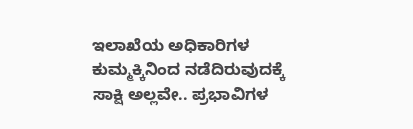ಇಲಾಖೆಯ ಅಧಿಕಾರಿಗಳ ಕುಮ್ಮಕ್ಕಿನಿಂದ ನಡೆದಿರುವುದಕ್ಕೆ ಸಾಕ್ಷಿ ಅಲ್ಲವೇ.. ಪ್ರಭಾವಿಗಳ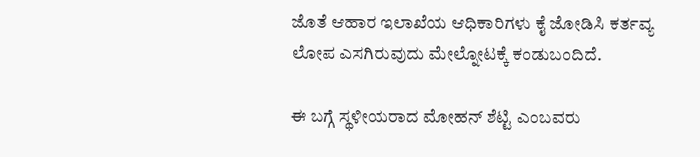ಜೊತೆ ಆಹಾರ ಇಲಾಖೆಯ ಆಧಿಕಾರಿಗಳು ಕೈ ಜೋಡಿಸಿ ಕರ್ತವ್ಯ ಲೋಪ ಎಸಗಿರುವುದು ಮೇಲ್ನೋಟಕ್ಕೆ ಕಂಡುಬಂದಿದೆ.

ಈ ಬಗ್ಗೆ ಸ್ಥಳೀಯರಾದ ಮೋಹನ್ ಶೆಟ್ಟಿ ಎಂಬವರು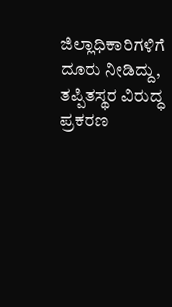ಜಿಲ್ಲಾಧಿಕಾರಿಗಳಿಗೆ ದೂರು ನೀಡಿದ್ದು, ತಪ್ಪಿತಸ್ಥರ ವಿರುದ್ಧ ಪ್ರಕರಣ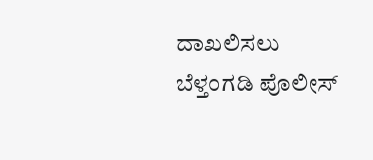ದಾಖಲಿಸಲು ಬೆಳ್ತಂಗಡಿ ಪೊಲೀಸ್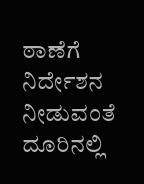ಠಾಣೆಗೆ ನಿರ್ದೇಶನ ನೀಡುವಂತೆ ದೂರಿನಲ್ಲಿ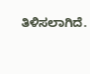ತಿಳಿಸಲಾಗಿದೆ.